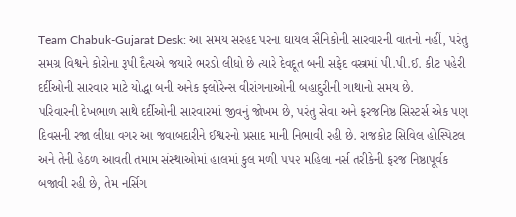Team Chabuk-Gujarat Desk: આ સમય સરહદ પરના ઘાયલ સૈનિકોની સારવારની વાતનો નહીં, પરંતુ સમગ્ર વિશ્વને કોરોના રૂપી દૈત્યએ જયારે ભરડો લીધો છે ત્યારે દેવદૂત બની સફેદ વસ્ત્રમાં પી.પી.ઈ. કીટ પહેરી દર્દીઓની સારવાર માટે યોદ્ધા બની અનેક ફ્લોરેન્સ વીરાંગનાઓની બહાદુરીની ગાથાનો સમય છે.
પરિવારની દેખભાળ સાથે દર્દીઓની સારવારમાં જીવનું જોખમ છે, પરંતુ સેવા અને ફરજનિષ્ઠ સિસ્ટર્સ એક પણ દિવસની રજા લીધા વગર આ જવાબદારીને ઈશ્વરનો પ્રસાદ માની નિભાવી રહી છે. રાજકોટ સિવિલ હોસ્પિટલ અને તેની હેઠળ આવતી તમામ સંસ્થાઓમાં હાલમાં કુલ મળી ૫૫૨ મહિલા નર્સ તરીકેની ફરજ નિષ્ઠાપૂર્વક બજાવી રહી છે, તેમ નર્સિગ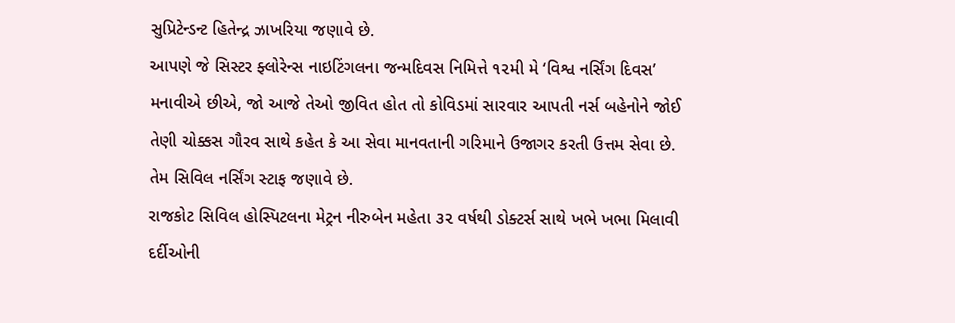સુપ્રિટેન્ડન્ટ હિતેન્દ્ર ઝાખરિયા જણાવે છે.
આપણે જે સિસ્ટર ફ્લોરેન્સ નાઇટિંગલના જન્મદિવસ નિમિત્તે ૧૨મી મે ‘વિશ્વ નર્સિંગ દિવસ’ મનાવીએ છીએ, જો આજે તેઓ જીવિત હોત તો કોવિડમાં સારવાર આપતી નર્સ બહેનોને જોઈ તેણી ચોક્કસ ગૌરવ સાથે કહેત કે આ સેવા માનવતાની ગરિમાને ઉજાગર કરતી ઉત્તમ સેવા છે. તેમ સિવિલ નર્સિંગ સ્ટાફ જણાવે છે.
રાજકોટ સિવિલ હોસ્પિટલના મેટ્રન નીરુબેન મહેતા ૩૨ વર્ષથી ડોક્ટર્સ સાથે ખભે ખભા મિલાવી દર્દીઓની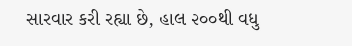સારવાર કરી રહ્યા છે, હાલ ૨૦૦થી વધુ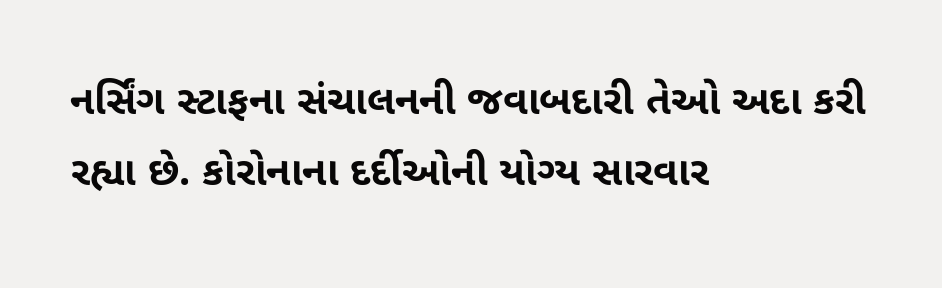નર્સિંગ સ્ટાફના સંચાલનની જવાબદારી તેઓ અદા કરી રહ્યા છે. કોરોનાના દર્દીઓની યોગ્ય સારવાર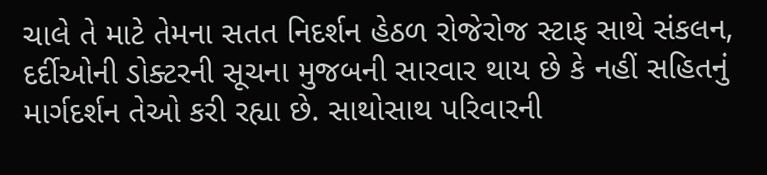ચાલે તે માટે તેમના સતત નિદર્શન હેઠળ રોજેરોજ સ્ટાફ સાથે સંકલન, દર્દીઓની ડોક્ટરની સૂચના મુજબની સારવાર થાય છે કે નહીં સહિતનું માર્ગદર્શન તેઓ કરી રહ્યા છે. સાથોસાથ પરિવારની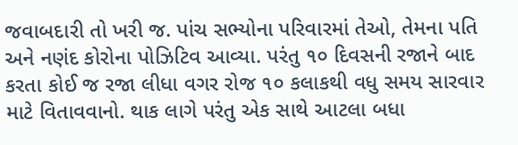જવાબદારી તો ખરી જ. પાંચ સભ્યોના પરિવારમાં તેઓ, તેમના પતિ અને નણંદ કોરોના પોઝિટિવ આવ્યા. પરંતુ ૧૦ દિવસની રજાને બાદ કરતા કોઈ જ રજા લીધા વગર રોજ ૧૦ કલાકથી વધુ સમય સારવાર માટે વિતાવવાનો. થાક લાગે પરંતુ એક સાથે આટલા બધા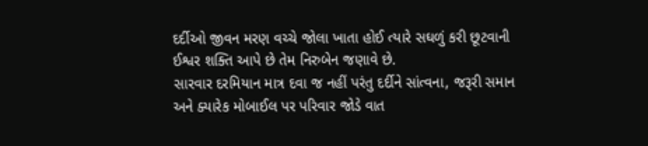દર્દીઓ જીવન મરણ વચ્ચે જોલા ખાતા હોઈ ત્યારે સઘળું કરી છૂટવાની ઈશ્વર શક્તિ આપે છે તેમ નિરુબેન જણાવે છે.
સારવાર દરમિયાન માત્ર દવા જ નહીં પરંતુ દર્દીને સાંત્વના, જરૂરી સમાન અને ક્યારેક મોબાઈલ પર પરિવાર જોડે વાત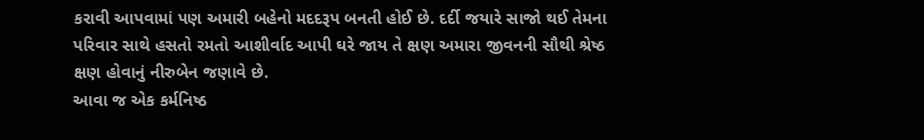કરાવી આપવામાં પણ અમારી બહેનો મદદરૂપ બનતી હોઈ છે. દર્દી જયારે સાજો થઈ તેમના પરિવાર સાથે હસતો રમતો આશીર્વાદ આપી ઘરે જાય તે ક્ષણ અમારા જીવનની સૌથી શ્રેષ્ઠ ક્ષણ હોવાનું નીરુબેન જણાવે છે.
આવા જ એક કર્મનિષ્ઠ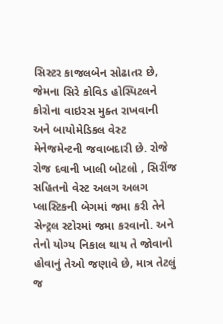સિસ્ટર કાજલબેન સોઢાતર છે, જેમના સિરે કોવિડ હોસ્પિટલને કોરોના વાઇરસ મુક્ત રાખવાની અને બાયોમેડિકલ વેસ્ટ મેનેજમેન્ટની જવાબદારી છે. રોજે રોજ દવાની ખાલી બોટલો , સિરીંજ સહિતનો વેસ્ટ અલગ અલગ પ્લાસ્ટિકની બેગમાં જમા કરી તેને સેન્ટ્રલ સ્ટોરમાં જમા કરવાનો. અને તેનો યોગ્ય નિકાલ થાય તે જોવાનો હોવાનું તેઓ જણાવે છે, માત્ર તેટલું જ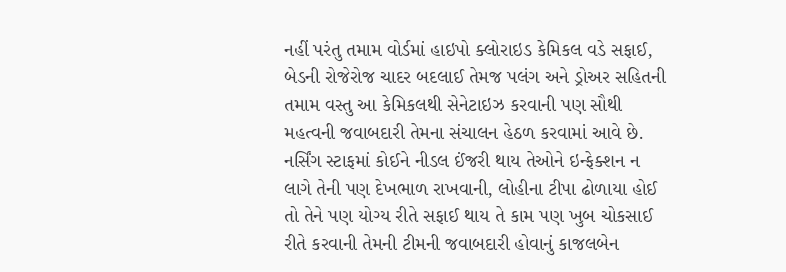નહીં પરંતુ તમામ વોર્ડમાં હાઇપો ક્લોરાઇડ કેમિકલ વડે સફાઈ, બેડની રોજેરોજ ચાદર બદલાઈ તેમજ પલંગ અને ડ્રોઅર સહિતની તમામ વસ્તુ આ કેમિકલથી સેનેટાઇઝ કરવાની પણ સૌથી મહત્વની જવાબદારી તેમના સંચાલન હેઠળ કરવામાં આવે છે. નર્સિંગ સ્ટાફમાં કોઈને નીડલ ઈંજરી થાય તેઓને ઇન્ફેક્શન ન લાગે તેની પણ દેખભાળ રાખવાની, લોહીના ટીપા ઢોળાયા હોઈ તો તેને પણ યોગ્ય રીતે સફાઈ થાય તે કામ પણ ખુબ ચોકસાઈ રીતે કરવાની તેમની ટીમની જવાબદારી હોવાનું કાજલબેન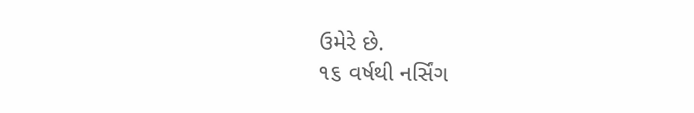ઉમેરે છે.
૧૬ વર્ષથી નર્સિંગ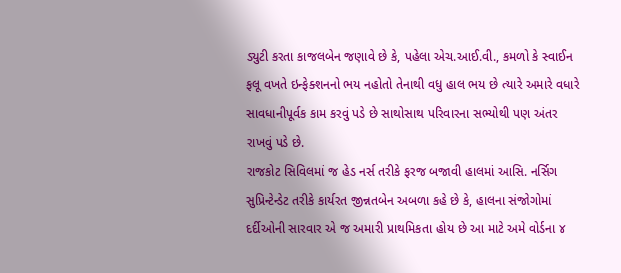ડ્યુટી કરતા કાજલબેન જણાવે છે કે, પહેલા એચ.આઈ.વી., કમળો કે સ્વાઈન ફલૂ વખતે ઇન્ફેક્શનનો ભય નહોતો તેનાથી વધુ હાલ ભય છે ત્યારે અમારે વધારે સાવધાનીપૂર્વક કામ કરવું પડે છે સાથોસાથ પરિવારના સભ્યોથી પણ અંતર રાખવું પડે છે.
રાજકોટ સિવિલમાં જ હેડ નર્સ તરીકે ફરજ બજાવી હાલમાં આસિ. નર્સિગ સુપ્રિન્ટેન્ડેટ તરીકે કાર્યરત જીન્નતબેન અબળા કહે છે કે, હાલના સંજોગોમાં દર્દીઓની સારવાર એ જ અમારી પ્રાથમિકતા હોય છે આ માટે અમે વોર્ડના ૪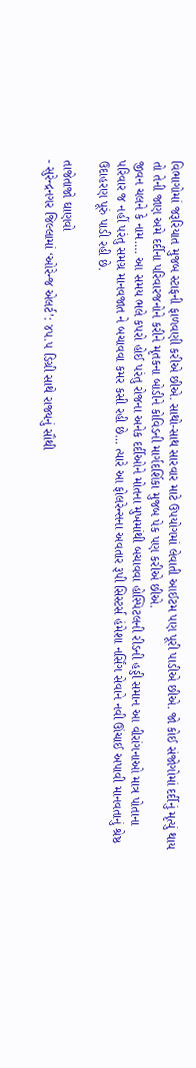વિભાગોમાં જરૂરિયાત મુજબ સ્ટાફની ફાળવણી કરીએ છીએ. સાથો-સાથ સારવાર માટે ઉપયોગમાં લેવાતી આઈટમ પણ પૂરી પાડીએ છીએ. જો કોઈ સંજોગોમાં દર્દીનું મૃત્યું થાય તો તેની જાણ અમે દર્દીના પરિવારજનોને કરીને મૃતકના બોડીને કોવિડની માર્ગદર્શિકા મુજબ પેક પણ કરીએ છીએ.
જીવન ચલને કે નામ…. આ સમય ભલે કપરો હોઈ પરંતુ રોજના અનેક દર્દીઓને મોતના મુખમાંથી બચાવવા હોસ્પિટલની રીડની હડ્ડી સમાન આ વીરાંગનાઓ માત્ર પોતાના પરિવાર જ નહીં પરંતુ સમગ્ર માનવજાત ને બચાવવા કમર કસી રહી છે… ત્યારે આ ફોલરેન્સના અવતાર રૂપી સિસ્ટર્સ હંમેશા નર્સિંગ સેવાને નવી ઊંચાઈ અપાવી માનવતાનું શ્રેષ્ઠ ઉદાહરણ પૂરું પાડી રહી છે.

તાજેતાજો ઘાણવો
- સુરેન્દ્રનગર જિલ્લામાં ‘ઓરેન્જ એલર્ટ’: ૪૫.૫ ડિગ્રી સાથે રાજ્યનું સૌથી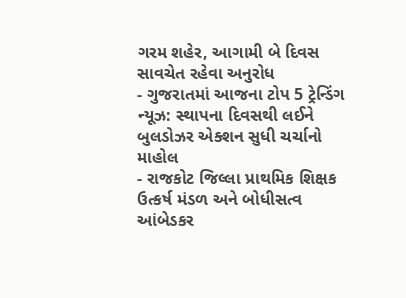ગરમ શહેર, આગામી બે દિવસ સાવચેત રહેવા અનુરોધ
- ગુજરાતમાં આજના ટોપ 5 ટ્રેન્ડિંગ ન્યૂઝ: સ્થાપના દિવસથી લઈને બુલડોઝર એક્શન સુધી ચર્ચાનો માહોલ
- રાજકોટ જિલ્લા પ્રાથમિક શિક્ષક ઉત્કર્ષ મંડળ અને બોધીસત્વ આંબેડકર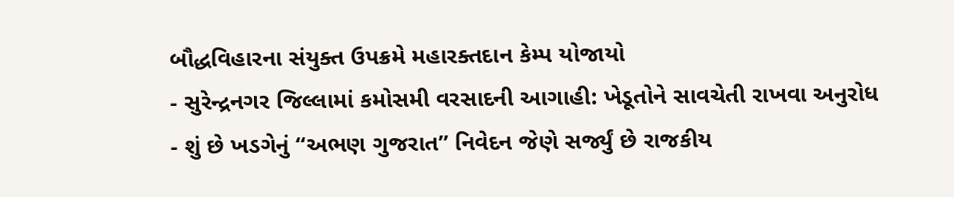બૌદ્ધવિહારના સંયુક્ત ઉપક્રમે મહારક્તદાન કેમ્પ યોજાયો
- સુરેન્દ્રનગર જિલ્લામાં કમોસમી વરસાદની આગાહી: ખેડૂતોને સાવચેતી રાખવા અનુરોધ
- શું છે ખડગેનું “અભણ ગુજરાત” નિવેદન જેણે સર્જ્યું છે રાજકીય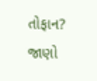તોફાન? જાણો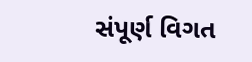સંપૂર્ણ વિગત